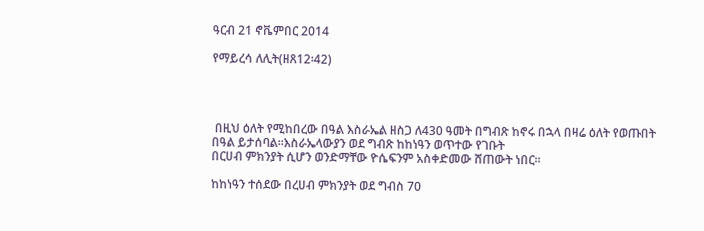ዓርብ 21 ኖቬምበር 2014

የማይረሳ ለሊት(ዘጸ12፡42)




 በዚህ ዕለት የሚከበረው በዓል እስራኤል ዘስጋ ለ430 ዓመት በግብጽ ከኖሩ በኋላ በዛሬ ዕለት የወጡበት በዓል ይታሰባል፡፡እስራኤላውያን ወደ ግብጽ ከከነዓን ወጥተው የገቡት
በርሀብ ምክንያት ሲሆን ወንድማቸው ዮሴፍንም አስቀድመው ሸጠውት ነበር፡፡

ከከነዓን ተሰደው በረሀብ ምክንያት ወደ ግብስ 70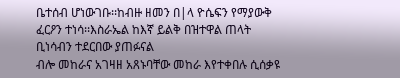ቤተሰብ ሆነውገቡ፡፡ከብዙ ዘመን በ|ላ ዮሴፍን የማያውቅ ፈርዖን ተነሳ፡፡እስራኤል ከእኛ ይልቅ በዝተዋል ጠላት ቢነሳብን ተደርበው ያጠፉናል
ብሎ መከራና አገዛዘ አጸኑባቸው መከራ እየተቀበሉ ሲሰቃዩ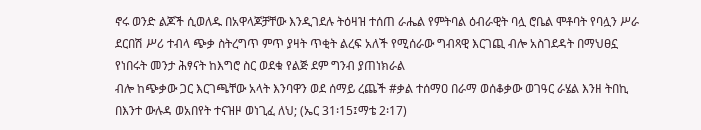ኖሩ ወንድ ልጆች ሲወለዱ በአዋላጆቻቸው እንዲገደሉ ትዕዛዝ ተሰጠ ራሔል የምትባል ዕብራዊት ባሏ ሮቤል ሞቶባት የባሏን ሥራ
ደርበሽ ሥሪ ተብላ ጭቃ ስትረግጥ ምጥ ያዛት ጥቂት ልረፍ አለች የሚሰራው ግብጻዊ እርገጪ ብሎ አስገደዳት በማህፀኗ የነበሩት መንታ ሕፃናት ከእግሮ ስር ወደቁ የልጅ ደም ግንብ ያጠነክራል
ብሎ ከጭቃው ጋር እርገጫቸው አላት እንባዋን ወደ ሰማይ ረጨች #ቃል ተሰማዐ በራማ ወሰቆቃው ወገዓር ራሄል እንዘ ትበኪ በእንተ ውሉዳ ወአበየት ተናዝዞ ወነጊፈ ለህ; (ኤር 31፡15፤ማቴ 2፡17)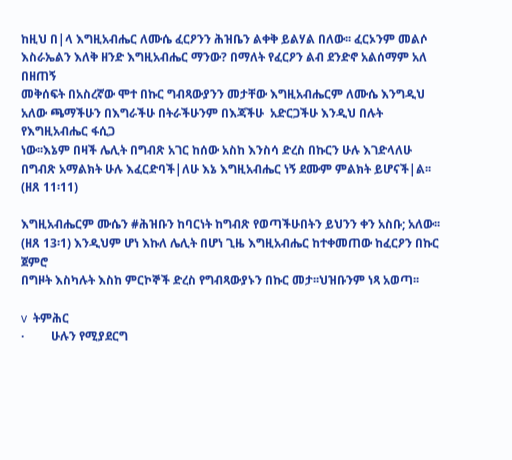ከዚህ በ|ላ እግዚአብሔር ለሙሴ ፈርዖንን ሕዝቤን ልቀቅ ይልሃል በለው፡፡ ፈርኦንም መልሶ እስራኤልን እለቅ ዘንድ እግዚአብሔር ማንው? በማለት የፈርዖን ልብ ደንድኖ አልሰማም አለ በዘጠኝ
መቅሰፍት በአስረኛው ሞተ በኩር ግብጻውያንን መታቸው እግዚአብሔርም ለሙሴ እንግዲህ አለው ጫማችሁን በእግራችሁ በትራችሁንም በእጃችሁ  አድርጋችሁ እንዲህ በሉት የእግዚአብሔር ፋሲጋ
ነው፡፡እኔም በዛች ሌሊት በግብጽ አገር ከሰው አስከ እንስሳ ድረስ በኩርን ሁሉ እገድላለሁ በግብጽ አማልክት ሁሉ እፈርድባች|ለሁ እኔ እግዚአብሔር ነኝ ደሙም ምልክት ይሆናች|ል፡፡(ዘጸ 11፡11)

እግዚአብሔርም ሙሴን #ሕዝቡን ከባርነት ከግብጽ የወጣችሁበትን ይህንን ቀን አስቡ; አለው፡፡(ዘጸ 13፡1) እንዲህም ሆነ እኩለ ሌሊት በሆነ ጊዜ እግዚአብሔር ከተቀመጠው ከፈርዖን በኩር ጀምሮ
በግዞት እስካሉት እስከ ምርኮኞች ድረስ የግብጻውያኑን በኩር መታ፡፡ህዝቡንም ነጻ አወጣ፡፡

v  ትምሕር
·         ሁሉን የሚያደርግ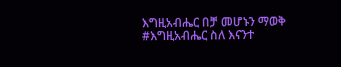እግዚአብሔር በቻ መሆኑን ማወቅ
#እግዚአብሔር ስለ እናንተ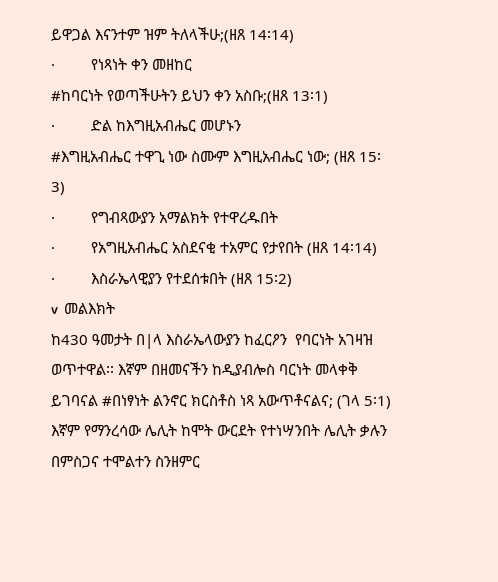ይዋጋል እናንተም ዝም ትለላችሁ;(ዘጸ 14፡14)
·         የነጻነት ቀን መዘከር
#ከባርነት የወጣችሁትን ይህን ቀን አስቡ;(ዘጸ 13፡1)
·         ድል ከእግዚአብሔር መሆኑን
#እግዚአብሔር ተዋጊ ነው ስሙም እግዚአብሔር ነው; (ዘጸ 15፡3)
·         የግብጻውያን አማልክት የተዋረዱበት
·         የአግዚአብሔር አስደናቂ ተአምር የታየበት (ዘጸ 14፡14)
·         እስራኤላዊያን የተደሰቱበት (ዘጸ 15፡2)
v  መልእክት
ከ430 ዓመታት በ|ላ እስራኤላውያን ከፈርዖን  የባርነት አገዛዝ ወጥተዋል፡፡ እኛም በዘመናችን ከዲያብሎስ ባርነት መላቀቅ ይገባናል #በነፃነት ልንኖር ክርስቶስ ነጻ አውጥቶናልና; (ገላ 5፡1)
እኛም የማንረሳው ሌሊት ከሞት ውርደት የተነሣንበት ሌሊት ቃሉን በምስጋና ተሞልተን ስንዘምር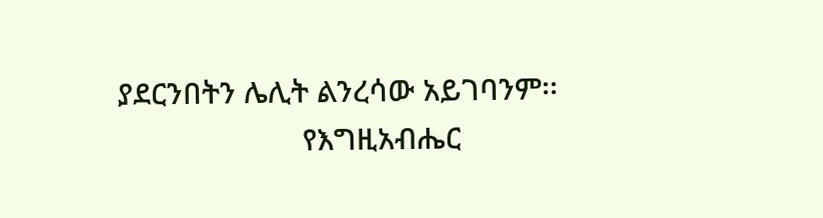ያደርንበትን ሌሊት ልንረሳው አይገባንም፡፡
                       የእግዚአብሔር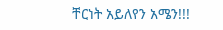ቸርነት አይለየን አሜን!!!